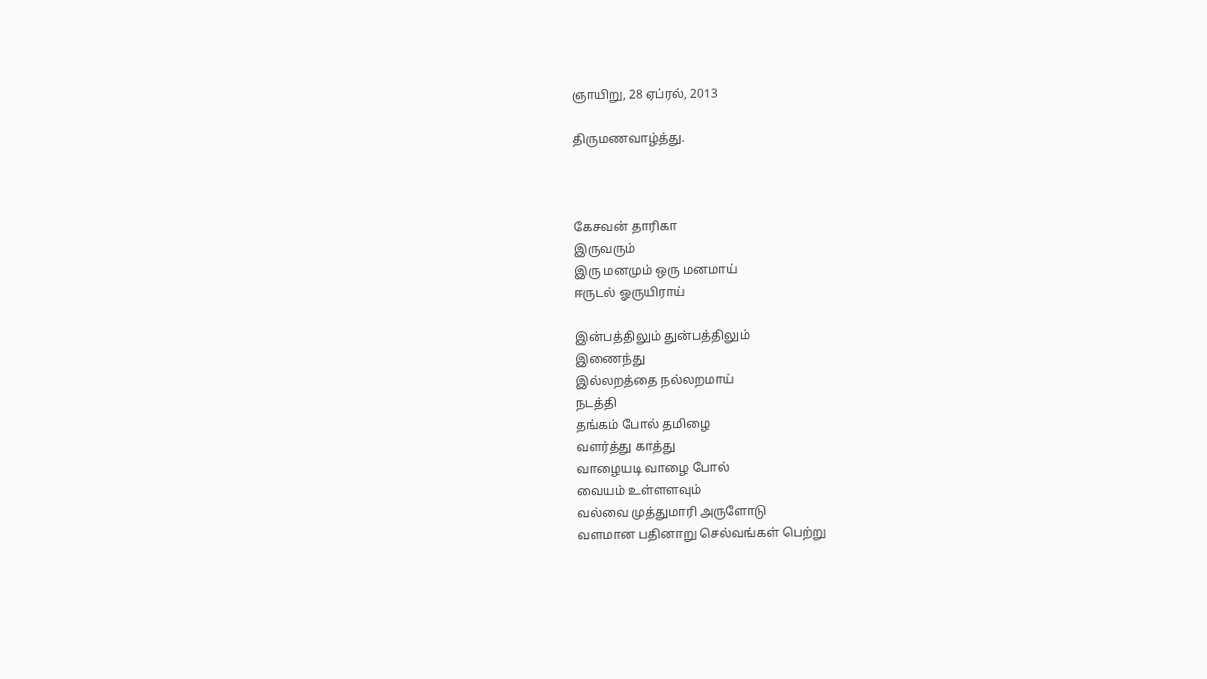ஞாயிறு, 28 ஏப்ரல், 2013

திருமணவாழ்த்து.



கேசவன் தாரிகா
இருவரும்
இரு மனமும் ஒரு மனமாய்
ஈருடல் ஓருயிராய்

இன்பத்திலும் துன்பத்திலும்
இணைந்து
இல்லறத்தை நல்லறமாய்
நடத்தி
தங்கம் போல் தமிழை
வளர்த்து காத்து
வாழையடி வாழை போல்
வையம் உள்ளளவும்
வல்வை முத்துமாரி அருளோடு
வளமான பதினாறு செல்வங்கள் பெற்று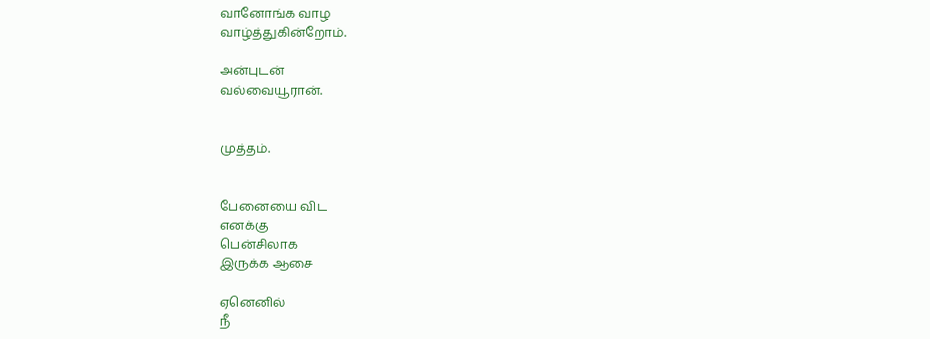வானோங்க வாழ
வாழ்த்துகின்றோம்.

அன்புடன்
வல்வையூரான்.


முத்தம்.


பேனையை விட
எனக்கு
பென்சிலாக
இருக்க ஆசை

ஏனெனில்
நீ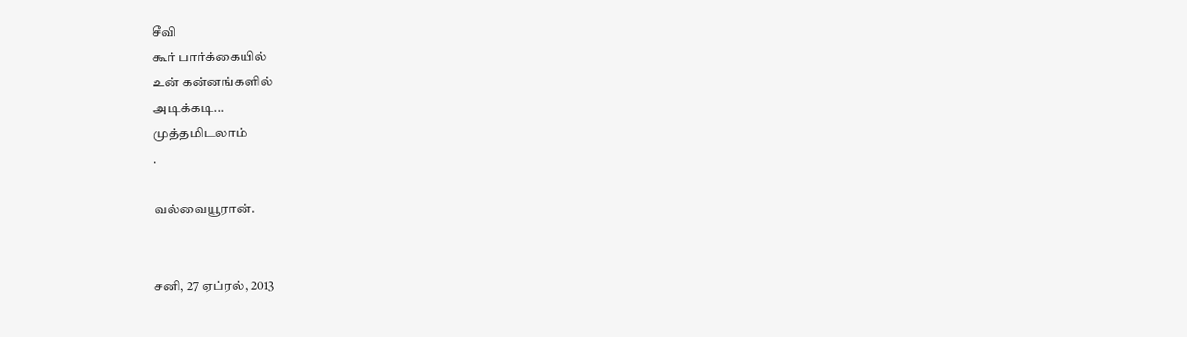சீவி
கூர் பார்க்கையில்
உன் கன்னங்களில்
அடிக்கடி...
முத்தமிடலாம்
.

வல்வையூரான்.


சனி, 27 ஏப்ரல், 2013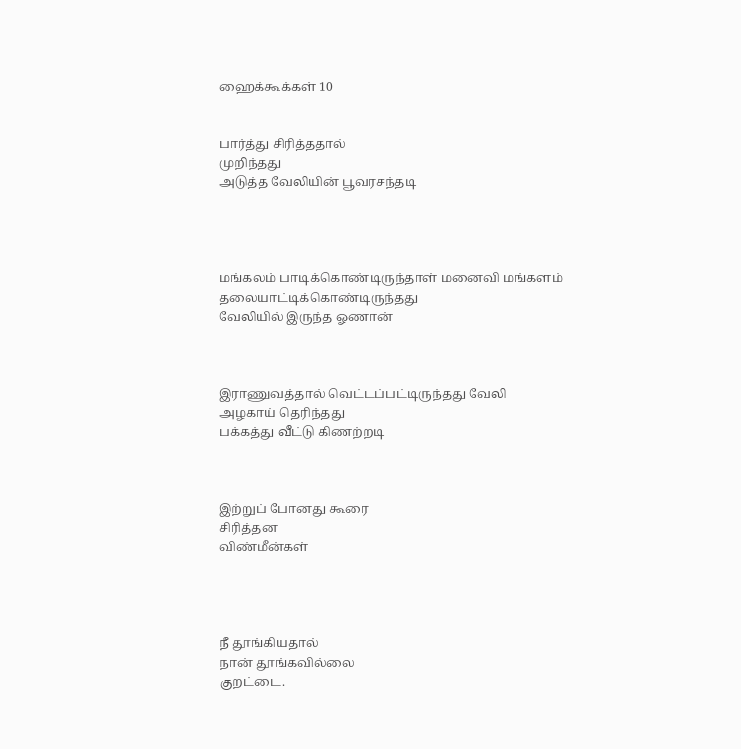ஹைக்கூக்கள் 10


பார்த்து சிரித்ததால்
முறிந்தது
அடுத்த வேலியின் பூவரசந்தடி




மங்கலம் பாடிக்கொண்டிருந்தாள் மனைவி மங்களம்
தலையாட்டிக்கொண்டிருந்தது
வேலியில் இருந்த ஓணான்



இராணுவத்தால் வெட்டப்பட்டிருந்தது வேலி
அழகாய் தெரிந்தது
பக்கத்து வீட்டு கிணற்றடி



இற்றுப் போனது கூரை
சிரித்தன
விண்மீன்கள்




நீ தூங்கியதால்
நான் தூங்கவில்லை
குறட்டை.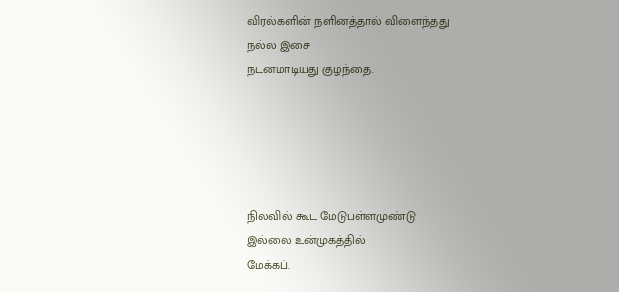விரல்களின் நளினத்தால் விளைந்தது
நல்ல இசை
நடனமாடியது குழந்தை.





நிலவில் கூட மேடுபள்ளமுண்டு
இல்லை உன்முகத்தில்
மேக்கப்.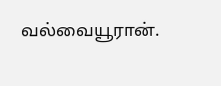வல்வையூரான்.